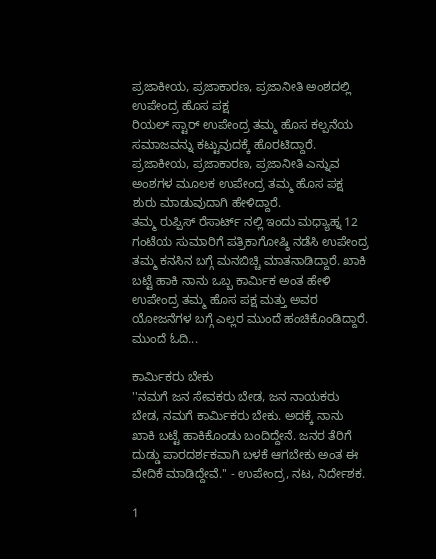ಪ್ರಜಾಕೀಯ, ಪ್ರಜಾಕಾರಣ, ಪ್ರಜಾನೀತಿ ಅಂಶದಲ್ಲಿ ಉಪೇಂದ್ರ ಹೊಸ ಪಕ್ಷ
ರಿಯಲ್ ಸ್ಟಾರ್ ಉಪೇಂದ್ರ ತಮ್ಮ ಹೊಸ ಕಲ್ಪನೆಯ ಸಮಾಜವನ್ನು ಕಟ್ಟುವುದಕ್ಕೆ ಹೊರಟಿದ್ದಾರೆ. ಪ್ರಜಾಕೀಯ, ಪ್ರಜಾಕಾರಣ, ಪ್ರಜಾನೀತಿ ಎನ್ನುವ ಅಂಶಗಳ ಮೂಲಕ ಉಪೇಂದ್ರ ತಮ್ಮ ಹೊಸ ಪಕ್ಷ ಶುರು ಮಾಡುವುದಾಗಿ ಹೇಳಿದ್ದಾರೆ.
ತಮ್ಮ ರುಪ್ಪಿಸ್ ರೆಸಾರ್ಟ್ ನಲ್ಲಿ ಇಂದು ಮಧ್ಯಾಹ್ನ 12 ಗಂಟೆಯ ಸುಮಾರಿಗೆ ಪತ್ರಿಕಾಗೋಷ್ಠಿ ನಡೆಸಿ ಉಪೇಂದ್ರ ತಮ್ಮ ಕನಸಿನ ಬಗ್ಗೆ ಮನಬಿಚ್ಚಿ ಮಾತನಾಡಿದ್ದಾರೆ. ಖಾಕಿ ಬಟ್ಟೆ ಹಾಕಿ ನಾನು ಒಬ್ಬ ಕಾರ್ಮಿಕ ಅಂತ ಹೇಳಿ ಉಪೇಂದ್ರ ತಮ್ಮ ಹೊಸ ಪಕ್ಷ ಮತ್ತು ಅವರ ಯೋಜನೆಗಳ ಬಗ್ಗೆ ಎಲ್ಲರ ಮುಂದೆ ಹಂಚಿಕೊಂಡಿದ್ದಾರೆ. ಮುಂದೆ ಓದಿ...

ಕಾರ್ಮಿಕರು ಬೇಕು
''ನಮಗೆ ಜನ ಸೇವಕರು ಬೇಡ, ಜನ ನಾಯಕರು ಬೇಡ, ನಮಗೆ ಕಾರ್ಮಿಕರು ಬೇಕು. ಅದಕ್ಕೆ ನಾನು ಖಾಕಿ ಬಟ್ಟೆ ಹಾಕಿಕೊಂಡು ಬಂದಿದ್ದೇನೆ. ಜನರ ತೆರಿಗೆ ದುಡ್ಡು ಪಾರದರ್ಶಕವಾಗಿ ಬಳಕೆ ಆಗಬೇಕು ಅಂತ ಈ ವೇದಿಕೆ ಮಾಡಿದ್ದೇವೆ.'' - ಉಪೇಂದ್ರ, ನಟ, ನಿರ್ದೇಶಕ.

1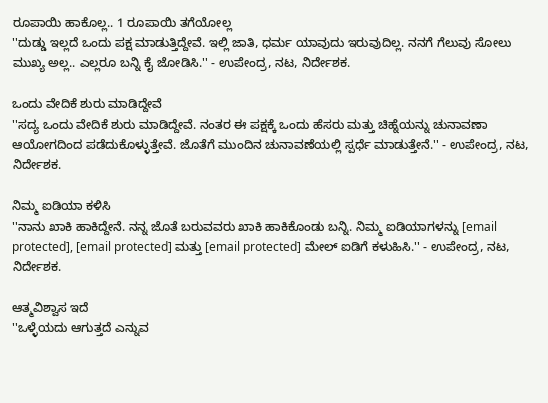ರೂಪಾಯಿ ಹಾಕೊಲ್ಲ.. 1 ರೂಪಾಯಿ ತಗೆಯೋಲ್ಲ
''ದುಡ್ಡು ಇಲ್ಲದೆ ಒಂದು ಪಕ್ಷ ಮಾಡುತ್ತಿದ್ದೇವೆ. ಇಲ್ಲಿ ಜಾತಿ, ಧರ್ಮ ಯಾವುದು ಇರುವುದಿಲ್ಲ. ನನಗೆ ಗೆಲುವು ಸೋಲು ಮುಖ್ಯ ಅಲ್ಲ.. ಎಲ್ಲರೂ ಬನ್ನಿ ಕೈ ಜೋಡಿಸಿ.'' - ಉಪೇಂದ್ರ, ನಟ, ನಿರ್ದೇಶಕ.

ಒಂದು ವೇದಿಕೆ ಶುರು ಮಾಡಿದ್ದೇವೆ
''ಸದ್ಯ ಒಂದು ವೇದಿಕೆ ಶುರು ಮಾಡಿದ್ದೇವೆ. ನಂತರ ಈ ಪಕ್ಷಕ್ಕೆ ಒಂದು ಹೆಸರು ಮತ್ತು ಚಿಹ್ನೆಯನ್ನು ಚುನಾವಣಾ ಆಯೋಗದಿಂದ ಪಡೆದುಕೊಳ್ಳುತ್ತೇವೆ. ಜೊತೆಗೆ ಮುಂದಿನ ಚುನಾವಣೆಯಲ್ಲಿ ಸ್ಪರ್ಧೆ ಮಾಡುತ್ತೇನೆ.'' - ಉಪೇಂದ್ರ, ನಟ, ನಿರ್ದೇಶಕ.

ನಿಮ್ಮ ಐಡಿಯಾ ಕಳಿಸಿ
''ನಾನು ಖಾಕಿ ಹಾಕಿದ್ದೇನೆ. ನನ್ನ ಜೊತೆ ಬರುವವರು ಖಾಕಿ ಹಾಕಿಕೊಂಡು ಬನ್ನಿ. ನಿಮ್ಮ ಐಡಿಯಾಗಳನ್ನು [email protected], [email protected] ಮತ್ತು [email protected] ಮೇಲ್ ಐಡಿಗೆ ಕಳುಹಿಸಿ.'' - ಉಪೇಂದ್ರ, ನಟ, ನಿರ್ದೇಶಕ.

ಆತ್ಮವಿಶ್ವಾಸ ಇದೆ
''ಒಳ್ಳೆಯದು ಆಗುತ್ತದೆ ಎನ್ನುವ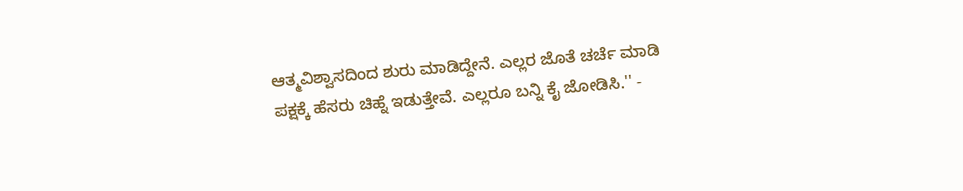ಆತ್ಮವಿಶ್ವಾಸದಿಂದ ಶುರು ಮಾಡಿದ್ದೇನೆ. ಎಲ್ಲರ ಜೊತೆ ಚರ್ಚೆ ಮಾಡಿ ಪಕ್ಷಕ್ಕೆ ಹೆಸರು ಚಿಹ್ನೆ ಇಡುತ್ತೇವೆ. ಎಲ್ಲರೂ ಬನ್ನಿ ಕೈ ಜೋಡಿಸಿ.'' -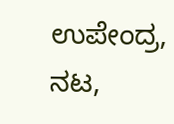ಉಪೇಂದ್ರ, ನಟ,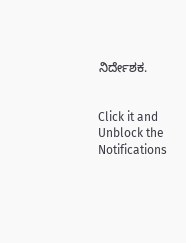ನಿರ್ದೇಶಕ.


Click it and Unblock the Notifications